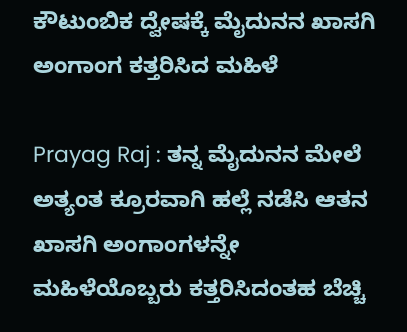ಕೌಟುಂಬಿಕ ದ್ವೇಷಕ್ಕೆ ಮೈದುನನ ಖಾಸಗಿ ಅಂಗಾಂಗ ಕತ್ತರಿಸಿದ ಮಹಿಳೆ

Prayag Raj : ತನ್ನ ಮೈದುನನ ಮೇಲೆ ಅತ್ಯಂತ ಕ್ರೂರವಾಗಿ ಹಲ್ಲೆ ನಡೆಸಿ ಆತನ ಖಾಸಗಿ ಅಂಗಾಂಗಳನ್ನೇ ಮಹಿಳೆಯೊಬ್ಬರು ಕತ್ತರಿಸಿದಂತಹ ಬೆಚ್ಚಿ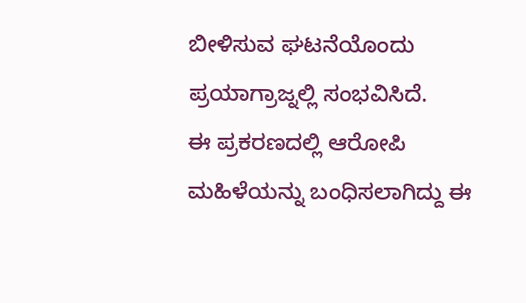ಬೀಳಿಸುವ ಘಟನೆಯೊಂದು ಪ್ರಯಾಗ್ರಾಜ್ನಲ್ಲಿ ಸಂಭವಿಸಿದೆ.
ಈ ಪ್ರಕರಣದಲ್ಲಿ ಆರೋಪಿ ಮಹಿಳೆಯನ್ನು ಬಂಧಿಸಲಾಗಿದ್ದು ಈ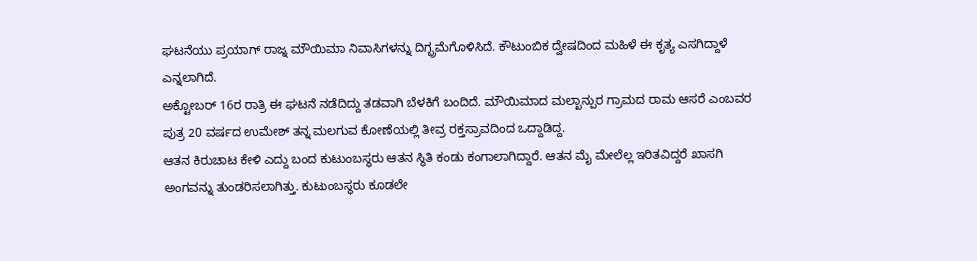ಘಟನೆಯು ಪ್ರಯಾಗ್ ರಾಜ್ನ ಮೌಯಿಮಾ ನಿವಾಸಿಗಳನ್ನು ದಿಗ್ಭ್ರಮೆಗೊಳಿಸಿದೆ. ಕೌಟುಂಬಿಕ ದ್ವೇಷದಿಂದ ಮಹಿಳೆ ಈ ಕೃತ್ಯ ಎಸಗಿದ್ದಾಳೆ ಎನ್ನಲಾಗಿದೆ.
ಅಕ್ಟೋಬರ್ 16ರ ರಾತ್ರಿ ಈ ಘಟನೆ ನಡೆದಿದ್ದು ತಡವಾಗಿ ಬೆಳಕಿಗೆ ಬಂದಿದೆ. ಮೌಯಿಮಾದ ಮಲ್ಖಾನ್ಪುರ ಗ್ರಾಮದ ರಾಮ ಆಸರೆ ಎಂಬವರ ಪುತ್ರ 20 ವರ್ಷದ ಉಮೇಶ್ ತನ್ನ ಮಲಗುವ ಕೋಣೆಯಲ್ಲಿ ತೀವ್ರ ರಕ್ತಸ್ರಾವದಿಂದ ಒದ್ದಾಡಿದ್ದ.
ಆತನ ಕಿರುಚಾಟ ಕೇಳಿ ಎದ್ದು ಬಂದ ಕುಟುಂಬಸ್ಥರು ಆತನ ಸ್ಥಿತಿ ಕಂಡು ಕಂಗಾಲಾಗಿದ್ದಾರೆ. ಆತನ ಮೈ ಮೇಲೆಲ್ಲ ಇರಿತವಿದ್ದರೆ ಖಾಸಗಿ ಅಂಗವನ್ನು ತುಂಡರಿಸಲಾಗಿತ್ತು. ಕುಟುಂಬಸ್ಥರು ಕೂಡಲೇ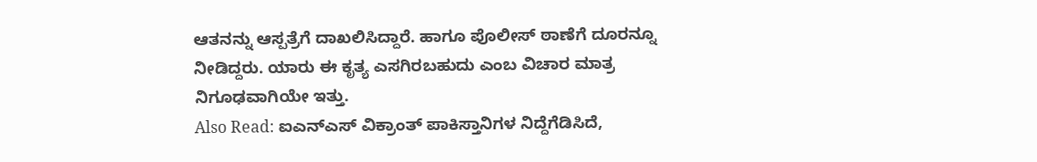ಆತನನ್ನು ಆಸ್ಪತ್ರೆಗೆ ದಾಖಲಿಸಿದ್ದಾರೆ. ಹಾಗೂ ಪೊಲೀಸ್ ಠಾಣೆಗೆ ದೂರನ್ನೂ ನೀಡಿದ್ದರು. ಯಾರು ಈ ಕೃತ್ಯ ಎಸಗಿರಬಹುದು ಎಂಬ ವಿಚಾರ ಮಾತ್ರ ನಿಗೂಢವಾಗಿಯೇ ಇತ್ತು.
Also Read: ಐಎನ್ಎಸ್ ವಿಕ್ರಾಂತ್ ಪಾಕಿಸ್ತಾನಿಗಳ ನಿದ್ದೆಗೆಡಿಸಿದೆ,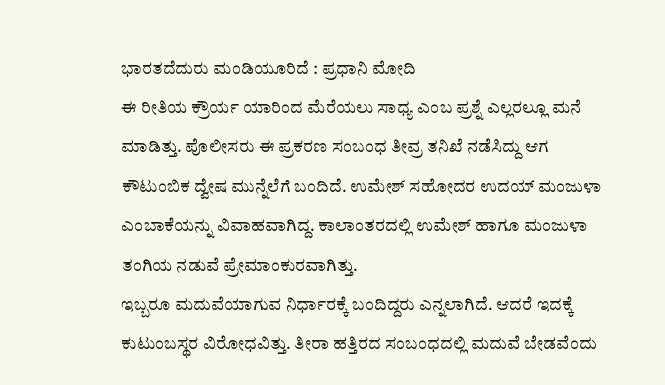ಭಾರತದೆದುರು ಮಂಡಿಯೂರಿದೆ : ಪ್ರಧಾನಿ ಮೋದಿ
ಈ ರೀತಿಯ ಕ್ರೌರ್ಯ ಯಾರಿಂದ ಮೆರೆಯಲು ಸಾಧ್ಯ ಎಂಬ ಪ್ರಶ್ನೆ ಎಲ್ಲರಲ್ಲೂ ಮನೆ ಮಾಡಿತ್ತು. ಪೊಲೀಸರು ಈ ಪ್ರಕರಣ ಸಂಬಂಧ ತೀವ್ರ ತನಿಖೆ ನಡೆಸಿದ್ದು ಆಗ ಕೌಟುಂಬಿಕ ದ್ವೇಷ ಮುನ್ನೆಲೆಗೆ ಬಂದಿದೆ. ಉಮೇಶ್ ಸಹೋದರ ಉದಯ್ ಮಂಜುಳಾ ಎಂಬಾಕೆಯನ್ನು ವಿವಾಹವಾಗಿದ್ದ. ಕಾಲಾಂತರದಲ್ಲಿ ಉಮೇಶ್ ಹಾಗೂ ಮಂಜುಳಾ ತಂಗಿಯ ನಡುವೆ ಪ್ರೇಮಾಂಕುರವಾಗಿತ್ತು.
ಇಬ್ಬರೂ ಮದುವೆಯಾಗುವ ನಿರ್ಧಾರಕ್ಕೆ ಬಂದಿದ್ದರು ಎನ್ನಲಾಗಿದೆ. ಆದರೆ ಇದಕ್ಕೆ ಕುಟುಂಬಸ್ಥರ ವಿರೋಧವಿತ್ತು. ತೀರಾ ಹತ್ತಿರದ ಸಂಬಂಧದಲ್ಲಿ ಮದುವೆ ಬೇಡವೆಂದು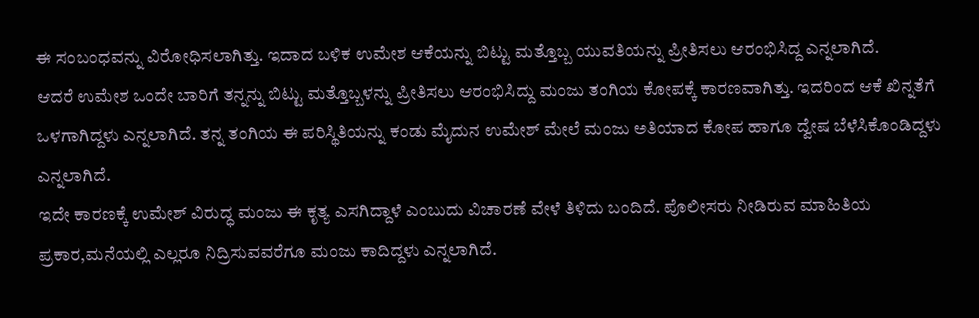ಈ ಸಂಬಂಧವನ್ನು ವಿರೋಧಿಸಲಾಗಿತ್ತು. ಇದಾದ ಬಳಿಕ ಉಮೇಶ ಆಕೆಯನ್ನು ಬಿಟ್ಟು ಮತ್ತೊಬ್ಬ ಯುವತಿಯನ್ನು ಪ್ರೀತಿಸಲು ಆರಂಭಿಸಿದ್ದ ಎನ್ನಲಾಗಿದೆ.
ಆದರೆ ಉಮೇಶ ಒಂದೇ ಬಾರಿಗೆ ತನ್ನನ್ನು ಬಿಟ್ಟು ಮತ್ತೊಬ್ಬಳನ್ನು ಪ್ರೀತಿಸಲು ಆರಂಭಿಸಿದ್ದು ಮಂಜು ತಂಗಿಯ ಕೋಪಕ್ಕೆ ಕಾರಣವಾಗಿತ್ತು. ಇದರಿಂದ ಆಕೆ ಖಿನ್ನತೆಗೆ ಒಳಗಾಗಿದ್ದಳು ಎನ್ನಲಾಗಿದೆ. ತನ್ನ ತಂಗಿಯ ಈ ಪರಿಸ್ಥಿತಿಯನ್ನು ಕಂಡು ಮೈದುನ ಉಮೇಶ್ ಮೇಲೆ ಮಂಜು ಅತಿಯಾದ ಕೋಪ ಹಾಗೂ ದ್ವೇಷ ಬೆಳೆಸಿಕೊಂಡಿದ್ದಳು ಎನ್ನಲಾಗಿದೆ.
ಇದೇ ಕಾರಣಕ್ಕೆ ಉಮೇಶ್ ವಿರುದ್ಧ ಮಂಜು ಈ ಕೃತ್ಯ ಎಸಗಿದ್ದಾಳೆ ಎಂಬುದು ವಿಚಾರಣೆ ವೇಳೆ ತಿಳಿದು ಬಂದಿದೆ. ಪೊಲೀಸರು ನೀಡಿರುವ ಮಾಹಿತಿಯ ಪ್ರಕಾರ,ಮನೆಯಲ್ಲಿ ಎಲ್ಲರೂ ನಿದ್ರಿಸುವವರೆಗೂ ಮಂಜು ಕಾದಿದ್ದಳು ಎನ್ನಲಾಗಿದೆ.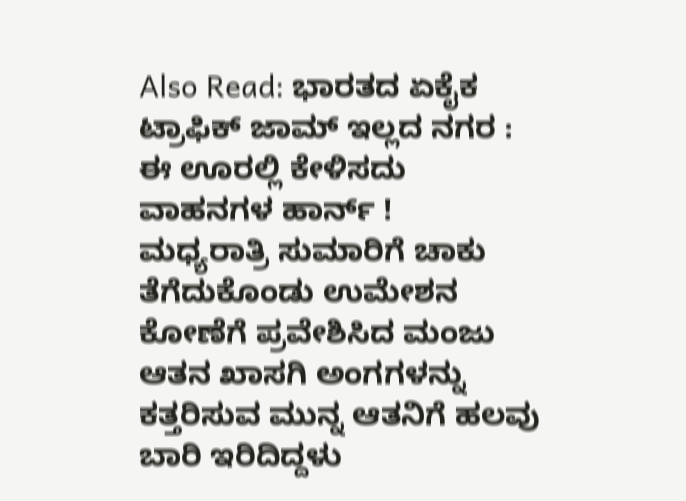Also Read: ಭಾರತದ ಏಕೈಕ ಟ್ರಾಫಿಕ್ ಜಾಮ್ ಇಲ್ಲದ ನಗರ : ಈ ಊರಲ್ಲಿ ಕೇಳಿಸದು ವಾಹನಗಳ ಹಾರ್ನ್ !
ಮಧ್ಯರಾತ್ರಿ ಸುಮಾರಿಗೆ ಚಾಕು ತೆಗೆದುಕೊಂಡು ಉಮೇಶನ ಕೋಣೆಗೆ ಪ್ರವೇಶಿಸಿದ ಮಂಜು ಆತನ ಖಾಸಗಿ ಅಂಗಗಳನ್ನು ಕತ್ತರಿಸುವ ಮುನ್ನ ಆತನಿಗೆ ಹಲವು ಬಾರಿ ಇರಿದಿದ್ದಳು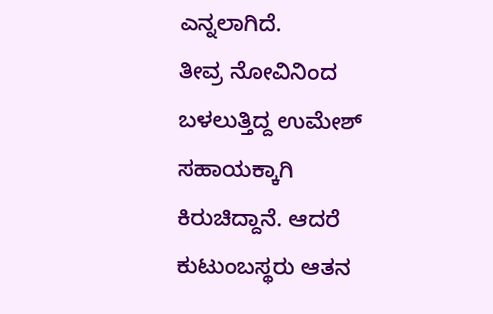ಎನ್ನಲಾಗಿದೆ.
ತೀವ್ರ ನೋವಿನಿಂದ ಬಳಲುತ್ತಿದ್ದ ಉಮೇಶ್ ಸಹಾಯಕ್ಕಾಗಿ ಕಿರುಚಿದ್ದಾನೆ. ಆದರೆ ಕುಟುಂಬಸ್ಥರು ಆತನ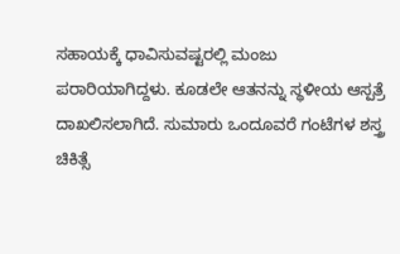ಸಹಾಯಕ್ಕೆ ಧಾವಿಸುವಷ್ಟರಲ್ಲಿ ಮಂಜು ಪರಾರಿಯಾಗಿದ್ದಳು. ಕೂಡಲೇ ಆತನನ್ನು ಸ್ಥಳೀಯ ಆಸ್ಪತ್ರೆ ದಾಖಲಿಸಲಾಗಿದೆ. ಸುಮಾರು ಒಂದೂವರೆ ಗಂಟೆಗಳ ಶಸ್ತ್ರ ಚಿಕಿತ್ಸೆ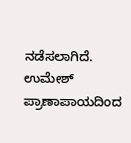ನಡೆಸಲಾಗಿದೆ. ಉಮೇಶ್ ಪ್ರಾಣಾಪಾಯದಿಂದ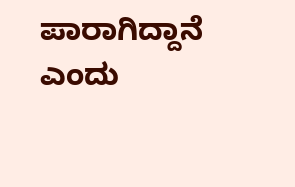ಪಾರಾಗಿದ್ದಾನೆ ಎಂದು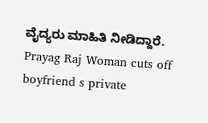ವೈದ್ಯರು ಮಾಹಿತಿ ನೀಡಿದ್ದಾರೆ.
Prayag Raj Woman cuts off boyfriend s private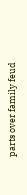parts over family feud